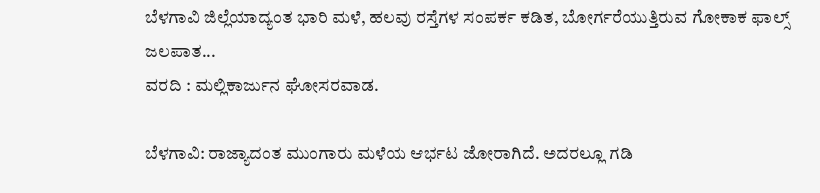ಬೆಳಗಾವಿ ಜಿಲ್ಲೆಯಾದ್ಯಂತ ಭಾರಿ ಮಳೆ, ಹಲವು ರಸ್ತೆಗಳ ಸಂಪರ್ಕ ಕಡಿತ, ಬೋರ್ಗರೆಯುತ್ತಿರುವ ಗೋಕಾಕ ಫಾಲ್ಸ್ ಜಲಪಾತ...
ವರದಿ : ಮಲ್ಲಿಕಾರ್ಜುನ ಘೋಸರವಾಡ.

ಬೆಳಗಾವಿ: ರಾಜ್ಯಾದಂತ ಮುಂಗಾರು ಮಳೆಯ ಆರ್ಭಟ ಜೋರಾಗಿದೆ. ಅದರಲ್ಲೂ ಗಡಿ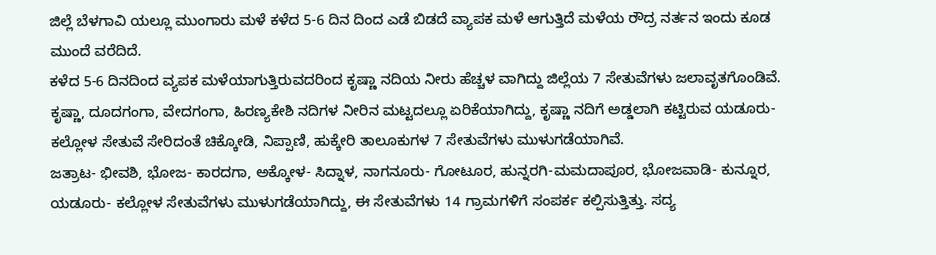ಜಿಲ್ಲೆ ಬೆಳಗಾವಿ ಯಲ್ಲೂ ಮುಂಗಾರು ಮಳೆ ಕಳೆದ 5-6 ದಿನ ದಿಂದ ಎಡೆ ಬಿಡದೆ ವ್ಯಾಪಕ ಮಳೆ ಆಗುತ್ತಿದೆ ಮಳೆಯ ರೌದ್ರ ನರ್ತನ ಇಂದು ಕೂಡ ಮುಂದೆ ವರೆದಿದೆ.
ಕಳೆದ 5-6 ದಿನದಿಂದ ವ್ಯಪಕ ಮಳೆಯಾಗುತ್ತಿರುವದರಿಂದ ಕೃಷ್ಣಾ ನದಿಯ ನೀರು ಹೆಚ್ಚಳ ವಾಗಿದ್ದು ಜಿಲ್ಲೆಯ 7 ಸೇತುವೆಗಳು ಜಲಾವೃತಗೊಂಡಿವೆ. ಕೃಷ್ಣಾ, ದೂದಗಂಗಾ, ವೇದಗಂಗಾ, ಹಿರಣ್ಯಕೇಶಿ ನದಿಗಳ ನೀರಿನ ಮಟ್ಟದಲ್ಲೂ ಏರಿಕೆಯಾಗಿದ್ದು, ಕೃಷ್ಣಾ ನದಿಗೆ ಅಡ್ಡಲಾಗಿ ಕಟ್ಟಿರುವ ಯಡೂರು- ಕಲ್ಲೋಳ ಸೇತುವೆ ಸೇರಿದಂತೆ ಚಿಕ್ಕೋಡಿ, ನಿಪ್ಪಾಣಿ, ಹುಕ್ಕೇರಿ ತಾಲೂಕುಗಳ 7 ಸೇತುವೆಗಳು ಮುಳುಗಡೆಯಾಗಿವೆ.
ಜತ್ರಾಟ- ಭೀವಶಿ, ಭೋಜ- ಕಾರದಗಾ, ಅಕ್ಕೋಳ- ಸಿದ್ನಾಳ, ನಾಗನೂರು- ಗೋಟೂರ, ಹುನ್ನರಗಿ-ಮಮದಾಪೂರ, ಭೋಜವಾಡಿ- ಕುನ್ನೂರ, ಯಡೂರು- ಕಲ್ಲೋಳ ಸೇತುವೆಗಳು‌ ಮುಳುಗಡೆಯಾಗಿದ್ದು, ಈ ಸೇತುವೆಗಳು 14 ಗ್ರಾಮಗಳಿಗೆ ಸಂಪರ್ಕ ಕಲ್ಪಿಸುತ್ತಿತ್ತು. ಸದ್ಯ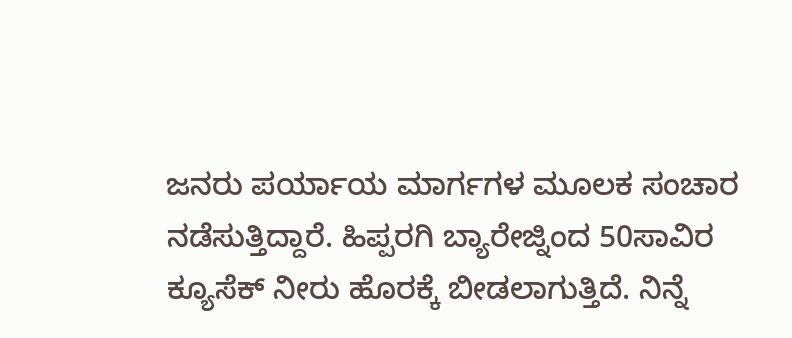ಜನರು ಪರ್ಯಾಯ ಮಾರ್ಗಗಳ‌ ಮೂಲಕ ಸಂಚಾರ ನಡೆಸುತ್ತಿದ್ದಾರೆ. ಹಿಪ್ಪರಗಿ ಬ್ಯಾರೇಜ್ನಿಂದ 50ಸಾವಿರ ಕ್ಯೂಸೆಕ್ ನೀರು ಹೊರಕ್ಕೆ ಬೀಡಲಾಗುತ್ತಿದೆ. ನಿನ್ನೆ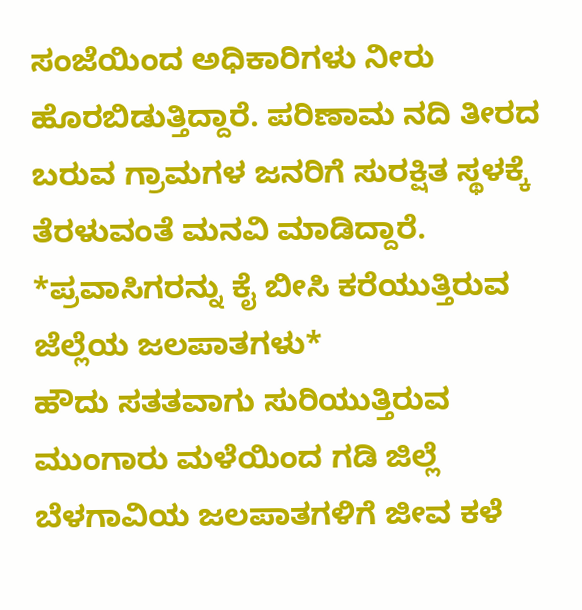ಸಂಜೆಯಿಂದ ಅಧಿಕಾರಿಗಳು ನೀರು ಹೊರಬಿಡುತ್ತಿದ್ದಾರೆ. ಪರಿಣಾಮ ನದಿ ತೀರದ ಬರುವ ಗ್ರಾಮಗಳ ಜನರಿಗೆ ಸುರಕ್ಷಿತ ಸ್ಥಳಕ್ಕೆ ತೆರಳುವಂತೆ ಮನವಿ ಮಾಡಿದ್ದಾರೆ.
*ಪ್ರವಾಸಿಗರನ್ನು ಕೈ ಬೀಸಿ ಕರೆಯುತ್ತಿರುವ ಜೆಲ್ಲೆಯ ಜಲಪಾತಗಳು*
ಹೌದು ಸತತವಾಗು ಸುರಿಯುತ್ತಿರುವ ಮುಂಗಾರು ಮಳೆಯಿಂದ ಗಡಿ ಜಿಲ್ಲೆ ಬೆಳಗಾವಿಯ ಜಲಪಾತಗಳಿಗೆ ಜೀವ ಕಳೆ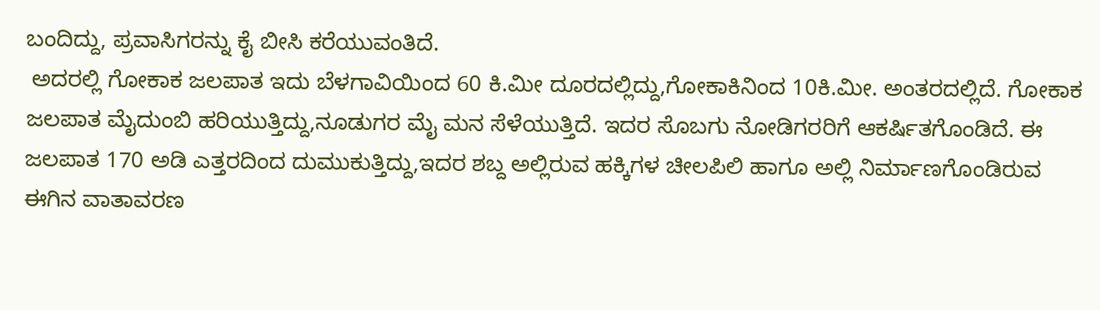ಬಂದಿದ್ದು, ಪ್ರವಾಸಿಗರನ್ನು ಕೈ ಬೀಸಿ ಕರೆಯುವಂತಿದೆ.
 ಅದರಲ್ಲಿ ಗೋಕಾಕ ಜಲಪಾತ ಇದು ಬೆಳಗಾವಿಯಿಂದ 60 ಕಿ.ಮೀ ದೂರದಲ್ಲಿದ್ದು,ಗೋಕಾಕಿನಿಂದ 10ಕಿ.ಮೀ. ಅಂತರದಲ್ಲಿದೆ. ಗೋಕಾಕ ಜಲಪಾತ ಮೈದುಂಬಿ ಹರಿಯುತ್ತಿದ್ದು,ನೂಡುಗರ ಮೈ ಮನ ಸೆಳೆಯುತ್ತಿದೆ. ಇದರ ಸೊಬಗು ನೋಡಿಗರರಿಗೆ ಆಕರ್ಷಿತಗೊಂಡಿದೆ. ಈ ಜಲಪಾತ 170 ಅಡಿ ಎತ್ತರದಿಂದ ದುಮುಕುತ್ತಿದ್ದು,ಇದರ ಶಬ್ದ ಅಲ್ಲಿರುವ ಹಕ್ಕಿಗಳ ಚೀಲಪಿಲಿ ಹಾಗೂ ಅಲ್ಲಿ ನಿರ್ಮಾಣಗೊಂಡಿರುವ ಈಗಿನ ವಾತಾವರಣ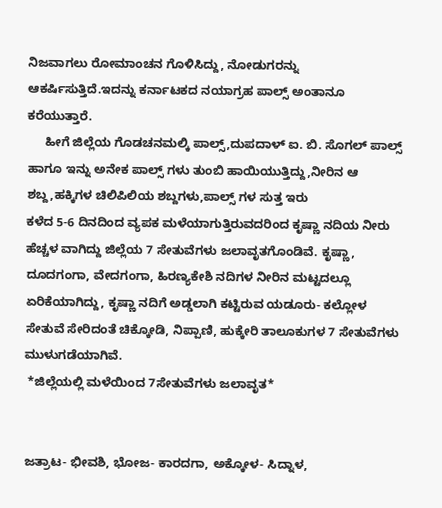ನಿಜವಾಗಲು ರೋಮಾಂಚನ ಗೊಳಿಸಿದ್ದು, ನೋಡುಗರನ್ನು ಆಕರ್ಷಿಸುತ್ತಿದೆ.ಇದನ್ನು ಕರ್ನಾಟಕದ ನಯಾಗ್ರಹ ಪಾಲ್ಸ್ ಅಂತಾನೂ ಕರೆಯುತ್ತಾರೆ.
     ಹೀಗೆ ಜಿಲ್ಲೆಯ ಗೊಡಚನಮಲ್ಕಿ ಪಾಲ್ಸ್,ದುಪದಾಳ್ ಐ. ಬಿ. ಸೊಗಲ್ ಪಾಲ್ಸ್ ಹಾಗೂ ಇನ್ನು ಅನೇಕ ಪಾಲ್ಸ್ ಗಳು ತುಂಬಿ ಹಾಯಿಯುತ್ತಿದ್ದು,ನೀರಿನ ಆ ಶಬ್ದ,ಹಕ್ಕಿಗಳ ಚಿಲಿಪಿಲಿಯ ಶಬ್ದಗಳು,ಪಾಲ್ಸ್ ಗಳ ಸುತ್ತ ಇರು
ಕಳೆದ 5-6 ದಿನದಿಂದ ವ್ಯಪಕ ಮಳೆಯಾಗುತ್ತಿರುವದರಿಂದ ಕೃಷ್ಣಾ ನದಿಯ ನೀರು ಹೆಚ್ಚಳ ವಾಗಿದ್ದು ಜಿಲ್ಲೆಯ 7 ಸೇತುವೆಗಳು ಜಲಾವೃತಗೊಂಡಿವೆ. ಕೃಷ್ಣಾ, ದೂದಗಂಗಾ, ವೇದಗಂಗಾ, ಹಿರಣ್ಯಕೇಶಿ ನದಿಗಳ ನೀರಿನ ಮಟ್ಟದಲ್ಲೂ ಏರಿಕೆಯಾಗಿದ್ದು, ಕೃಷ್ಣಾ ನದಿಗೆ ಅಡ್ಡಲಾಗಿ ಕಟ್ಟಿರುವ ಯಡೂರು- ಕಲ್ಲೋಳ ಸೇತುವೆ ಸೇರಿದಂತೆ ಚಿಕ್ಕೋಡಿ, ನಿಪ್ಪಾಣಿ, ಹುಕ್ಕೇರಿ ತಾಲೂಕುಗಳ 7 ಸೇತುವೆಗಳು ಮುಳುಗಡೆಯಾಗಿವೆ.
 *ಜಿಲ್ಲೆಯಲ್ಲಿ ಮಳೆಯಿಂದ 7ಸೇತುವೆಗಳು ಜಲಾವೃತ*


ಜತ್ರಾಟ- ಭೀವಶಿ, ಭೋಜ- ಕಾರದಗಾ, ಅಕ್ಕೋಳ- ಸಿದ್ನಾಳ,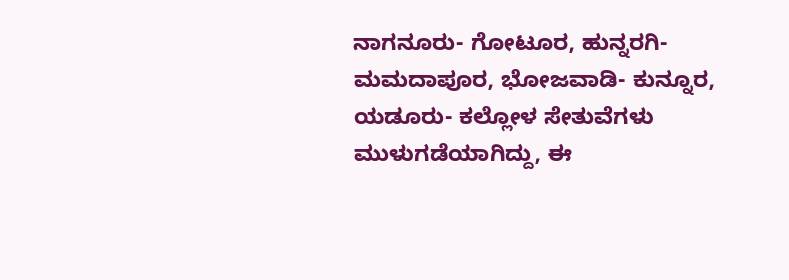ನಾಗನೂರು- ಗೋಟೂರ, ಹುನ್ನರಗಿ-ಮಮದಾಪೂರ, ಭೋಜವಾಡಿ- ಕುನ್ನೂರ, ಯಡೂರು- ಕಲ್ಲೋಳ ಸೇತುವೆಗಳು‌ ಮುಳುಗಡೆಯಾಗಿದ್ದು, ಈ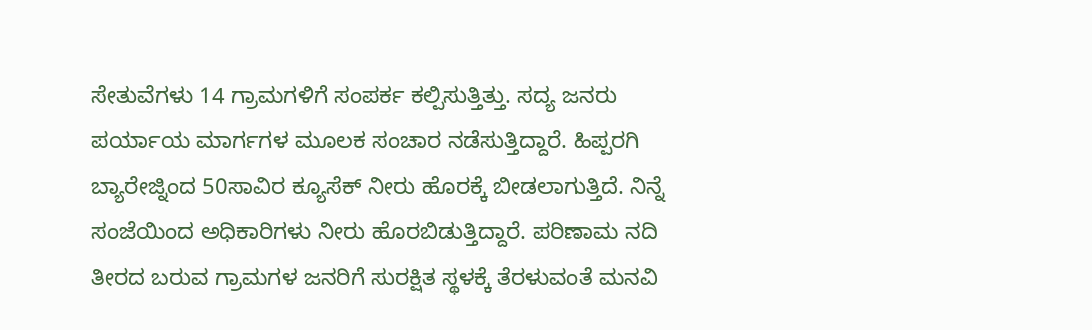ಸೇತುವೆಗಳು 14 ಗ್ರಾಮಗಳಿಗೆ ಸಂಪರ್ಕ ಕಲ್ಪಿಸುತ್ತಿತ್ತು. ಸದ್ಯ ಜನರು ಪರ್ಯಾಯ ಮಾರ್ಗಗಳ‌ ಮೂಲಕ ಸಂಚಾರ ನಡೆಸುತ್ತಿದ್ದಾರೆ. ಹಿಪ್ಪರಗಿ ಬ್ಯಾರೇಜ್ನಿಂದ 50ಸಾವಿರ ಕ್ಯೂಸೆಕ್ ನೀರು ಹೊರಕ್ಕೆ ಬೀಡಲಾಗುತ್ತಿದೆ. ನಿನ್ನೆ ಸಂಜೆಯಿಂದ ಅಧಿಕಾರಿಗಳು ನೀರು ಹೊರಬಿಡುತ್ತಿದ್ದಾರೆ. ಪರಿಣಾಮ ನದಿ ತೀರದ ಬರುವ ಗ್ರಾಮಗಳ ಜನರಿಗೆ ಸುರಕ್ಷಿತ ಸ್ಥಳಕ್ಕೆ ತೆರಳುವಂತೆ ಮನವಿ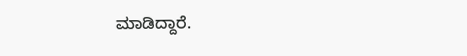ಮಾಡಿದ್ದಾರೆ.